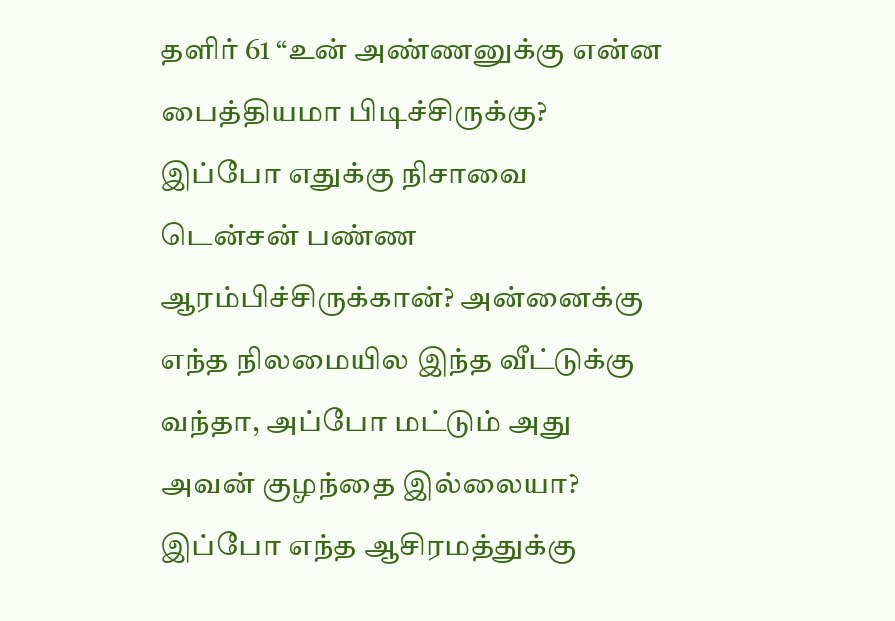தளிர் 61 “உன் அண்ணனுக்கு என்ன பைத்தியமா பிடிச்சிருக்கு? இப்போ எதுக்கு நிசாவை டென்சன் பண்ண ஆரம்பிச்சிருக்கான்? அன்னைக்கு எந்த நிலமையில இந்த வீட்டுக்கு வந்தா, அப்போ மட்டும் அது அவன் குழந்தை இல்லையா? இப்போ எந்த ஆசிரமத்துக்கு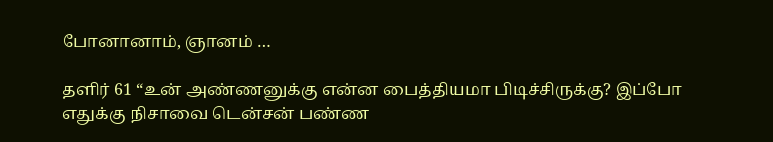போனானாம், ஞானம் …

தளிர் 61 “உன் அண்ணனுக்கு என்ன பைத்தியமா பிடிச்சிருக்கு? இப்போ எதுக்கு நிசாவை டென்சன் பண்ண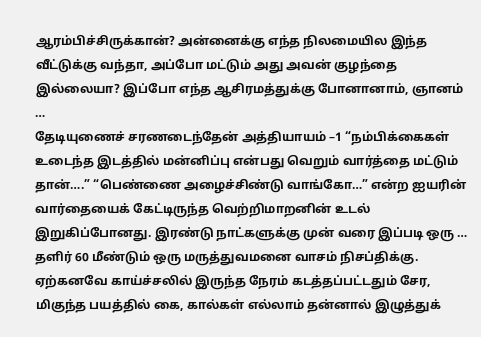ஆரம்பிச்சிருக்கான்? அன்னைக்கு எந்த நிலமையில இந்த வீட்டுக்கு வந்தா, அப்போ மட்டும் அது அவன் குழந்தை இல்லையா? இப்போ எந்த ஆசிரமத்துக்கு போனானாம், ஞானம் …
தேடியுணைச் சரணடைந்தேன் அத்தியாயம் –1 “நம்பிக்கைகள் உடைந்த இடத்தில் மன்னிப்பு என்பது வெறும் வார்த்தை மட்டும் தான்….” “பெண்ணை அழைச்சிண்டு வாங்கோ…” என்ற ஐயரின் வார்தையைக் கேட்டிருந்த வெற்றிமாறனின் உடல் இறுகிப்போனது. இரண்டு நாட்களுக்கு முன் வரை இப்படி ஒரு …
தளிர் 60 மீண்டும் ஒரு மருத்துவமனை வாசம் நிசப்திக்கு. ஏற்கனவே காய்ச்சலில் இருந்த நேரம் கடத்தப்பட்டதும் சேர, மிகுந்த பயத்தில் கை, கால்கள் எல்லாம் தன்னால் இழுத்துக்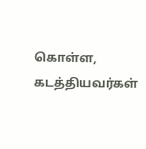கொள்ள, கடத்தியவர்கள்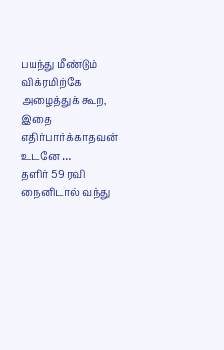பயந்து மீண்டும் விக்ரமிற்கே அழைத்துக் கூற, இதை எதிர்பார்க்காதவன் உடனே …
தளிர் 59 ரவி நைனிடால் வந்து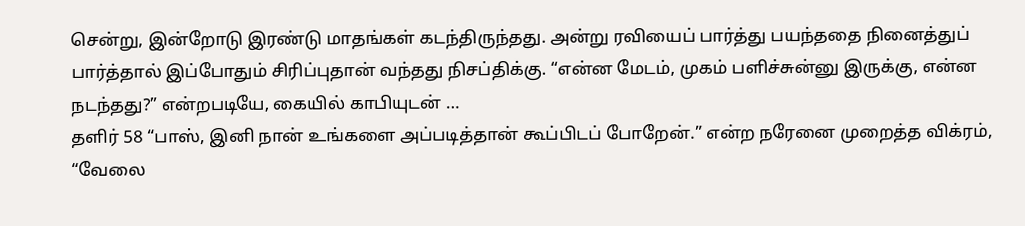சென்று, இன்றோடு இரண்டு மாதங்கள் கடந்திருந்தது. அன்று ரவியைப் பார்த்து பயந்ததை நினைத்துப் பார்த்தால் இப்போதும் சிரிப்புதான் வந்தது நிசப்திக்கு. “என்ன மேடம், முகம் பளிச்சுன்னு இருக்கு, என்ன நடந்தது?” என்றபடியே, கையில் காபியுடன் …
தளிர் 58 “பாஸ், இனி நான் உங்களை அப்படித்தான் கூப்பிடப் போறேன்.” என்ற நரேனை முறைத்த விக்ரம், “வேலை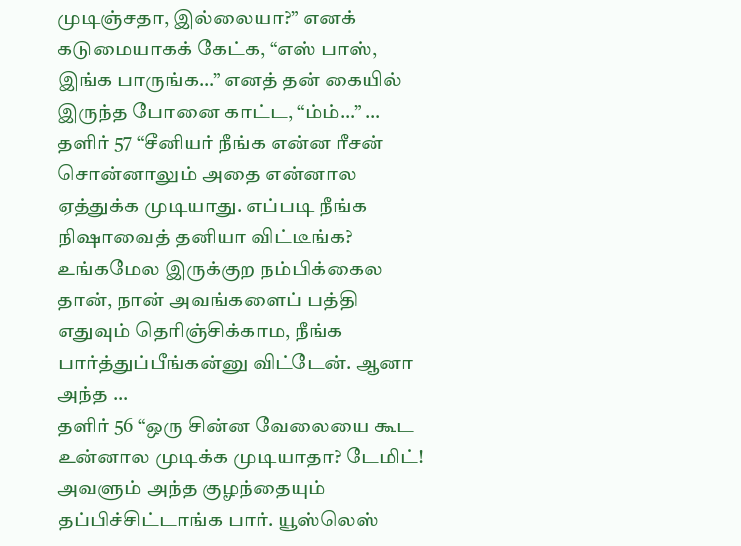முடிஞ்சதா, இல்லையா?” எனக் கடுமையாகக் கேட்க, “எஸ் பாஸ், இங்க பாருங்க…” எனத் தன் கையில் இருந்த போனை காட்ட, “ம்ம்…” …
தளிர் 57 “சீனியர் நீங்க என்ன ரீசன் சொன்னாலும் அதை என்னால ஏத்துக்க முடியாது. எப்படி நீங்க நிஷாவைத் தனியா விட்டீங்க? உங்கமேல இருக்குற நம்பிக்கைல தான், நான் அவங்களைப் பத்தி எதுவும் தெரிஞ்சிக்காம, நீங்க பார்த்துப்பீங்கன்னு விட்டேன். ஆனா அந்த …
தளிர் 56 “ஒரு சின்ன வேலையை கூட உன்னால முடிக்க முடியாதா? டேமிட்! அவளும் அந்த குழந்தையும் தப்பிச்சிட்டாங்க பார். யூஸ்லெஸ்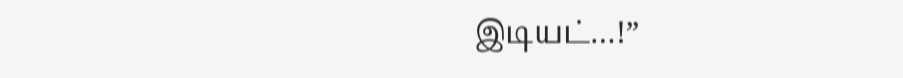இடியட்…!”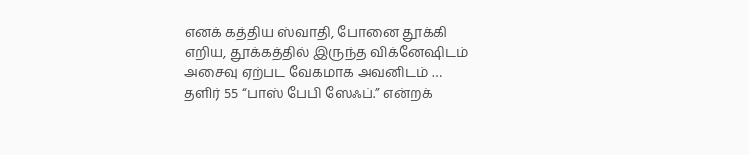எனக் கத்திய ஸ்வாதி, போனை தூக்கி எறிய, தூக்கத்தில் இருந்த விக்னேஷிடம் அசைவு ஏற்பட வேகமாக அவனிடம் …
தளிர் 55 “பாஸ் பேபி ஸேஃப்.” என்றக்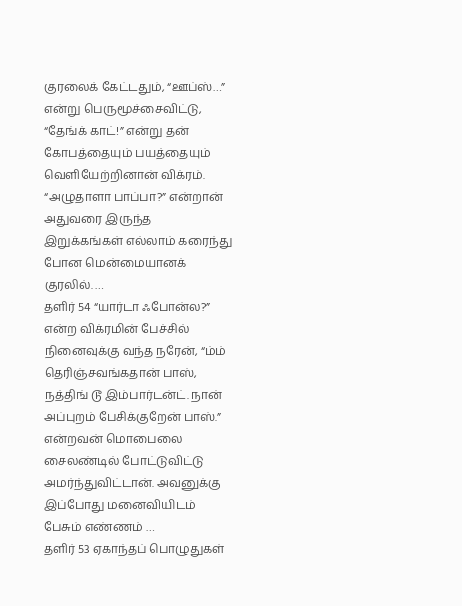குரலைக் கேட்டதும், “ஊப்ஸ்…” என்று பெருமூச்சைவிட்டு, “தேங்க் காட்!” என்று தன் கோபத்தையும் பயத்தையும் வெளியேற்றினான் விக்ரம். “அழுதாளா பாப்பா?” என்றான் அதுவரை இருந்த இறுக்கங்கள் எல்லாம் கரைந்து போன மென்மையானக் குரலில். …
தளிர் 54 “யார்டா ஃபோன்ல?” என்ற விக்ரமின் பேச்சில் நினைவுக்கு வந்த நரேன், “ம்ம் தெரிஞ்சவங்கதான் பாஸ், நத்திங் டூ இம்பார்டன்ட். நான் அப்புறம் பேசிக்குறேன் பாஸ்.” என்றவன் மொபைலை சைலண்டில் போட்டுவிட்டு அமர்ந்துவிட்டான். அவனுக்கு இப்போது மனைவியிடம் பேசும் எண்ணம் …
தளிர் 53 ஏகாந்தப் பொழுதுகள்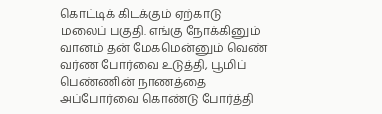கொட்டிக் கிடக்கும் ஏற்காடு மலைப் பகுதி. எங்கு நோக்கினும் வானம் தன் மேகமென்னும் வெண் வர்ண போர்வை உடுத்தி, பூமிப் பெண்ணின் நாணத்தை அப்போர்வை கொண்டு போர்த்தி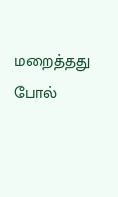மறைத்தது போல்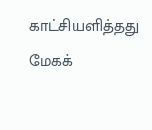காட்சியளித்தது மேகக்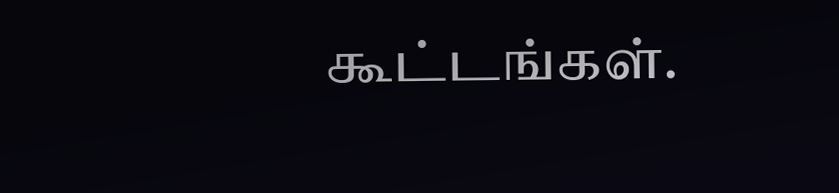கூட்டங்கள்.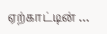ஏற்காட்டின் …